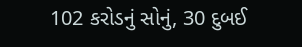102 કરોડનું સોનું, 30 દુબઈ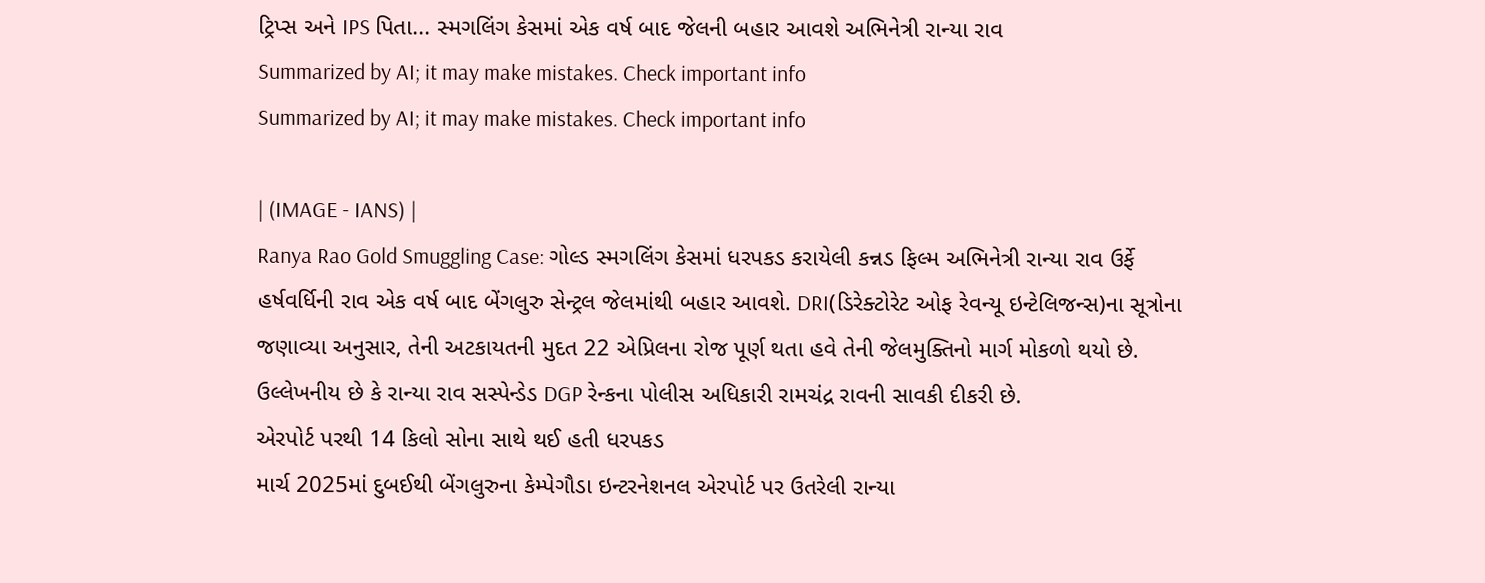ટ્રિપ્સ અને IPS પિતા... સ્મગલિંગ કેસમાં એક વર્ષ બાદ જેલની બહાર આવશે અભિનેત્રી રાન્યા રાવ
Summarized by AI; it may make mistakes. Check important info
Summarized by AI; it may make mistakes. Check important info

| (IMAGE - IANS) |
Ranya Rao Gold Smuggling Case: ગોલ્ડ સ્મગલિંગ કેસમાં ધરપકડ કરાયેલી કન્નડ ફિલ્મ અભિનેત્રી રાન્યા રાવ ઉર્ફે હર્ષવર્ધિની રાવ એક વર્ષ બાદ બેંગલુરુ સેન્ટ્રલ જેલમાંથી બહાર આવશે. DRI(ડિરેક્ટોરેટ ઓફ રેવન્યૂ ઇન્ટેલિજન્સ)ના સૂત્રોના જણાવ્યા અનુસાર, તેની અટકાયતની મુદત 22 એપ્રિલના રોજ પૂર્ણ થતા હવે તેની જેલમુક્તિનો માર્ગ મોકળો થયો છે. ઉલ્લેખનીય છે કે રાન્યા રાવ સસ્પેન્ડેડ DGP રેન્કના પોલીસ અધિકારી રામચંદ્ર રાવની સાવકી દીકરી છે.
એરપોર્ટ પરથી 14 કિલો સોના સાથે થઈ હતી ધરપકડ
માર્ચ 2025માં દુબઈથી બેંગલુરુના કેમ્પેગૌડા ઇન્ટરનેશનલ એરપોર્ટ પર ઉતરેલી રાન્યા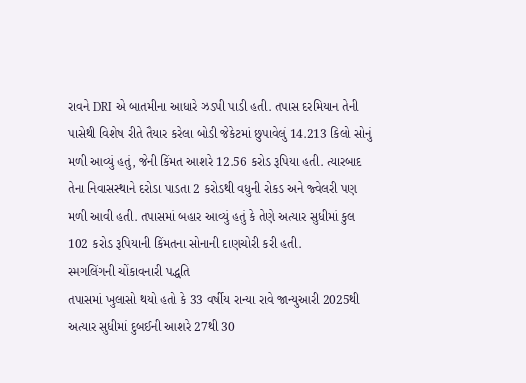રાવને DRI એ બાતમીના આધારે ઝડપી પાડી હતી. તપાસ દરમિયાન તેની પાસેથી વિશેષ રીતે તૈયાર કરેલા બોડી જેકેટમાં છુપાવેલું 14.213 કિલો સોનું મળી આવ્યું હતું, જેની કિંમત આશરે 12.56 કરોડ રૂપિયા હતી. ત્યારબાદ તેના નિવાસસ્થાને દરોડા પાડતા 2 કરોડથી વધુની રોકડ અને જ્વેલરી પણ મળી આવી હતી. તપાસમાં બહાર આવ્યું હતું કે તેણે અત્યાર સુધીમાં કુલ 102 કરોડ રૂપિયાની કિંમતના સોનાની દાણચોરી કરી હતી.
સ્મગલિંગની ચોંકાવનારી પદ્ધતિ
તપાસમાં ખુલાસો થયો હતો કે 33 વર્ષીય રાન્યા રાવે જાન્યુઆરી 2025થી અત્યાર સુધીમાં દુબઈની આશરે 27થી 30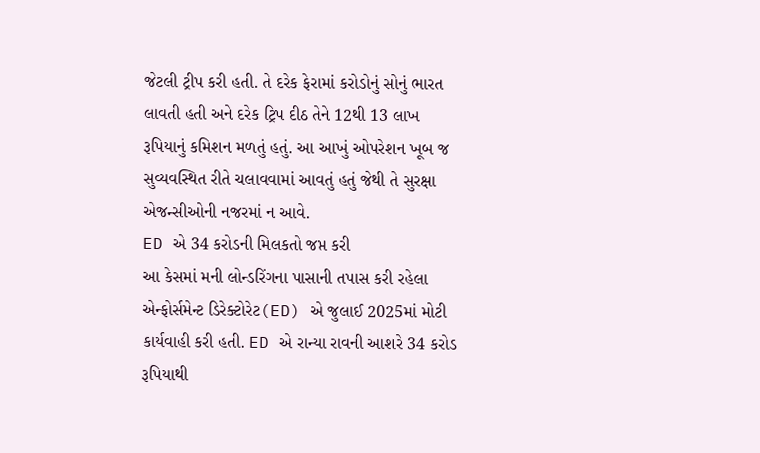જેટલી ટ્રીપ કરી હતી. તે દરેક ફેરામાં કરોડોનું સોનું ભારત લાવતી હતી અને દરેક ટ્રિપ દીઠ તેને 12થી 13 લાખ રૂપિયાનું કમિશન મળતું હતું. આ આખું ઓપરેશન ખૂબ જ સુવ્યવસ્થિત રીતે ચલાવવામાં આવતું હતું જેથી તે સુરક્ષા એજન્સીઓની નજરમાં ન આવે.
ED એ 34 કરોડની મિલકતો જપ્ત કરી
આ કેસમાં મની લોન્ડરિંગના પાસાની તપાસ કરી રહેલા એન્ફોર્સમેન્ટ ડિરેક્ટોરેટ(ED) એ જુલાઈ 2025માં મોટી કાર્યવાહી કરી હતી. ED એ રાન્યા રાવની આશરે 34 કરોડ રૂપિયાથી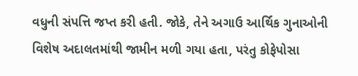વધુની સંપત્તિ જપ્ત કરી હતી. જોકે, તેને અગાઉ આર્થિક ગુનાઓની વિશેષ અદાલતમાંથી જામીન મળી ગયા હતા, પરંતુ કોફેપોસા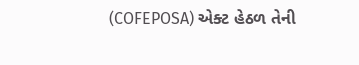(COFEPOSA) એક્ટ હેઠળ તેની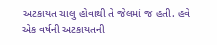અટકાયત ચાલુ હોવાથી તે જેલમાં જ હતી. હવે એક વર્ષની અટકાયતની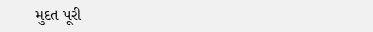મુદત પૂરી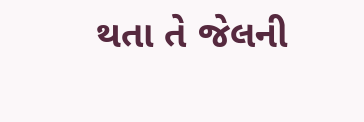થતા તે જેલની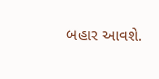બહાર આવશે.